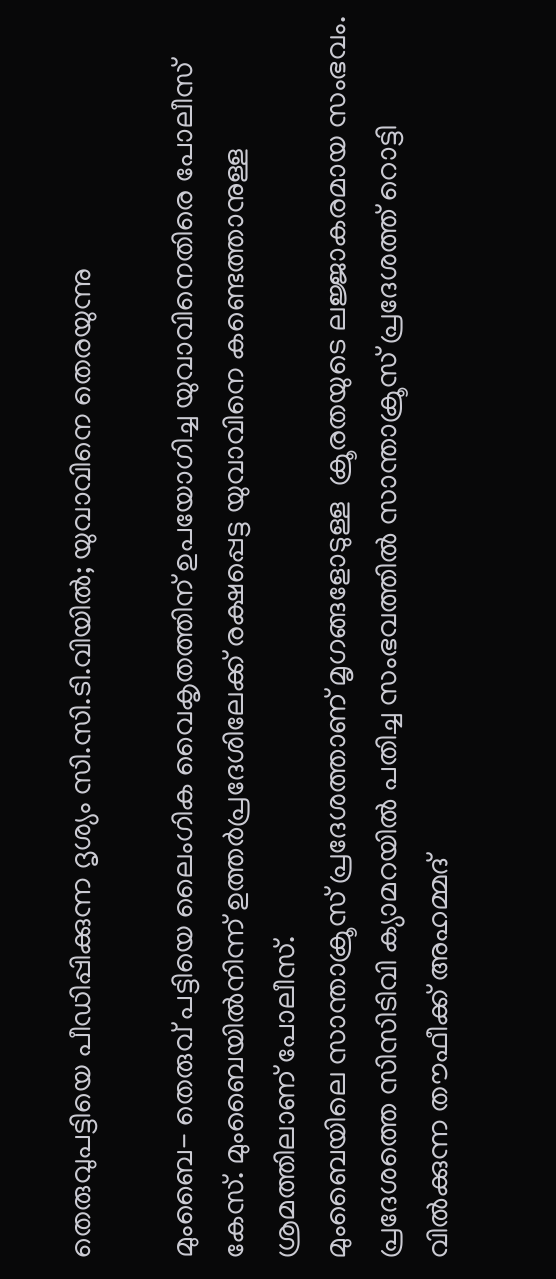തെരുവുപട്ടിയെ പീഡിപ്പിക്കുന്ന ദൃശ്യം സി.സി.ടി.വിയില്‍; യുവാവിനെ തെരയുന്നു

മുംബൈ- തെരുവ് പട്ടിയെ ലൈംഗിക വൈകൃതത്തിന് ഉപയോഗിച്ച യുവാവിനെതിരെ പോലീസ് കേസ്. മുംബൈയില്‍നിന്ന് ഉത്തര്‍പ്രദേശിലേക്ക് രക്ഷപ്പെട്ട യുവാവിനെ കണ്ടെത്താനുള്ള ശ്രമത്തിലാണ് പോലീസ്.
മുംബൈയിലെ സാന്താക്രൂസ് പ്രദേശത്താണ് മൃഗങ്ങളോടുള്ള  ക്രൂരതയുടെ ലജ്ജാകരമായ സംഭവം. പ്രദേശത്തെ സിസിടിവി ക്യാമറയില്‍ പതിച്ച സംഭവത്തില്‍ സാന്താക്രൂസ് പ്രദേശത്ത് റൊട്ടി വില്‍ക്കുന്ന തൗഫീക്ക് അഹമ്മദ്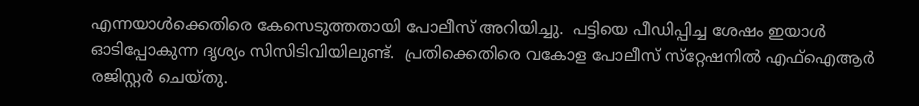എന്നയാള്‍ക്കെതിരെ കേസെടുത്തതായി പോലീസ് അറിയിച്ചു.  പട്ടിയെ പീഡിപ്പിച്ച ശേഷം ഇയാള്‍ ഓടിപ്പോകുന്ന ദൃശ്യം സിസിടിവിയിലുണ്ട്.  പ്രതിക്കെതിരെ വകോള പോലീസ് സ്‌റ്റേഷനില്‍ എഫ്‌ഐആര്‍ രജിസ്റ്റര്‍ ചെയ്തു.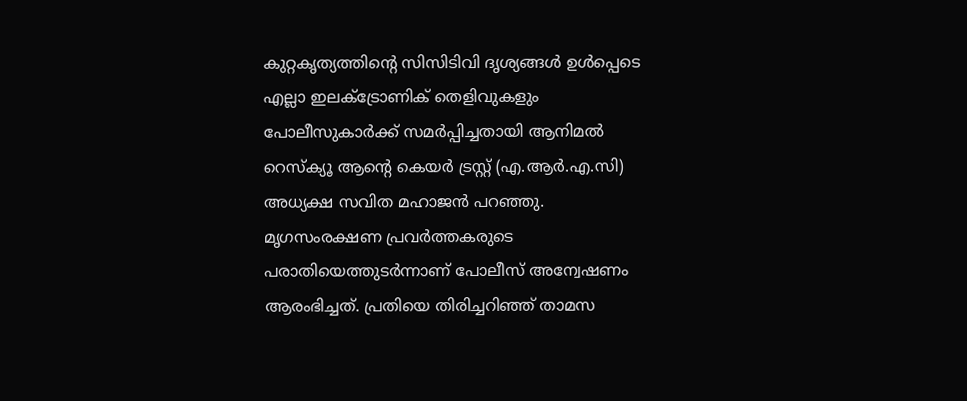കുറ്റകൃത്യത്തിന്റെ സിസിടിവി ദൃശ്യങ്ങള്‍ ഉള്‍പ്പെടെ എല്ലാ ഇലക്ട്രോണിക് തെളിവുകളും പോലീസുകാര്‍ക്ക് സമര്‍പ്പിച്ചതായി ആനിമല്‍ റെസ്‌ക്യൂ ആന്റെ കെയര്‍ ട്രസ്റ്റ് (എ.ആര്‍.എ.സി) അധ്യക്ഷ സവിത മഹാജന്‍ പറഞ്ഞു.
മൃഗസംരക്ഷണ പ്രവര്‍ത്തകരുടെ പരാതിയെത്തുടര്‍ന്നാണ് പോലീസ് അന്വേഷണം ആരംഭിച്ചത്. പ്രതിയെ തിരിച്ചറിഞ്ഞ് താമസ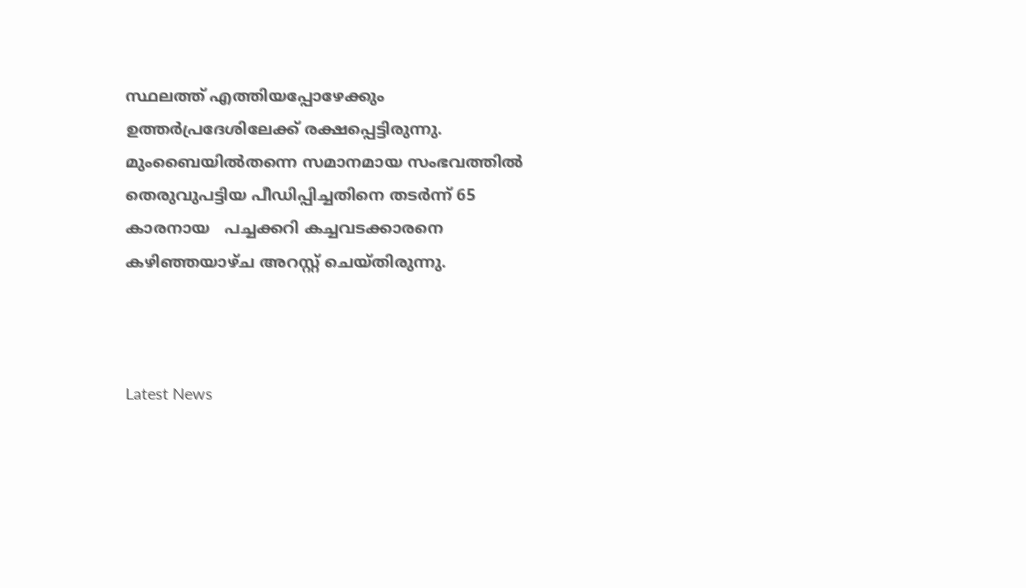സ്ഥലത്ത് എത്തിയപ്പോഴേക്കും ഉത്തര്‍പ്രദേശിലേക്ക് രക്ഷപ്പെട്ടിരുന്നു.
മുംബൈയില്‍തന്നെ സമാനമായ സംഭവത്തില്‍ തെരുവുപട്ടിയ പീഡിപ്പിച്ചതിനെ തടര്‍ന്ന് 65 കാരനായ   പച്ചക്കറി കച്ചവടക്കാരനെ കഴിഞ്ഞയാഴ്ച അറസ്റ്റ് ചെയ്തിരുന്നു.



Latest News